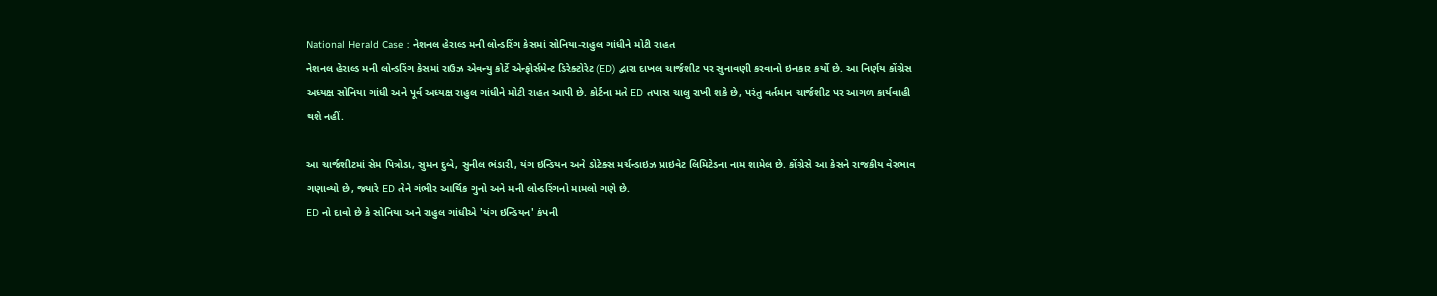National Herald Case : નેશનલ હેરાલ્ડ મની લોન્ડરિંગ કેસમાં સોનિયા-રાહુલ ગાંધીને મોટી રાહત
નેશનલ હેરાલ્ડ મની લોન્ડરિંગ કેસમાં રાઉઝ એવન્યુ કોર્ટે એન્ફોર્સમેન્ટ ડિરેક્ટોરેટ (ED) દ્વારા દાખલ ચાર્જશીટ પર સુનાવણી કરવાનો ઇનકાર કર્યો છે. આ નિર્ણય કોંગ્રેસ અધ્યક્ષ સોનિયા ગાંધી અને પૂર્વ અધ્યક્ષ રાહુલ ગાંધીને મોટી રાહત આપી છે. કોર્ટના મતે ED તપાસ ચાલુ રાખી શકે છે, પરંતુ વર્તમાન ચાર્જશીટ પર આગળ કાર્યવાહી થશે નહીં.

આ ચાર્જશીટમાં સેમ પિત્રોડા, સુમન દુબે, સુનીલ ભંડારી, યંગ ઇન્ડિયન અને ડોટેક્સ મર્ચન્ડાઇઝ પ્રાઇવેટ લિમિટેડના નામ શામેલ છે. કોંગ્રેસે આ કેસને રાજકીય વેરભાવ ગણાવ્યો છે, જ્યારે ED તેને ગંભીર આર્થિક ગુનો અને મની લોન્ડરિંગનો મામલો ગણે છે.
ED નો દાવો છે કે સોનિયા અને રાહુલ ગાંધીએ 'યંગ ઇન્ડિયન' કંપની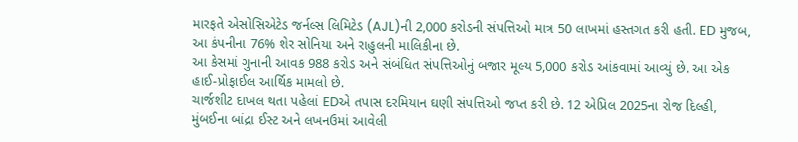મારફતે એસોસિએટેડ જર્નલ્સ લિમિટેડ (AJL)ની 2,000 કરોડની સંપત્તિઓ માત્ર 50 લાખમાં હસ્તગત કરી હતી. ED મુજબ, આ કંપનીના 76% શેર સોનિયા અને રાહુલની માલિકીના છે.
આ કેસમાં ગુનાની આવક 988 કરોડ અને સંબંધિત સંપત્તિઓનું બજાર મૂલ્ય 5,000 કરોડ આંકવામાં આવ્યું છે. આ એક હાઈ-પ્રોફાઈલ આર્થિક મામલો છે.
ચાર્જશીટ દાખલ થતા પહેલાં EDએ તપાસ દરમિયાન ઘણી સંપત્તિઓ જપ્ત કરી છે. 12 એપ્રિલ 2025ના રોજ દિલ્હી, મુંબઈના બાંદ્રા ઈસ્ટ અને લખનઉમાં આવેલી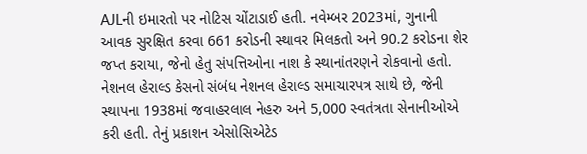AJLની ઇમારતો પર નોટિસ ચોંટાડાઈ હતી. નવેમ્બર 2023માં, ગુનાની આવક સુરક્ષિત કરવા 661 કરોડની સ્થાવર મિલકતો અને 90.2 કરોડના શેર જપ્ત કરાયા, જેનો હેતુ સંપત્તિઓના નાશ કે સ્થાનાંતરણને રોકવાનો હતો.
નેશનલ હેરાલ્ડ કેસનો સંબંધ નેશનલ હેરાલ્ડ સમાચારપત્ર સાથે છે, જેની સ્થાપના 1938માં જવાહરલાલ નેહરુ અને 5,000 સ્વતંત્રતા સેનાનીઓએ કરી હતી. તેનું પ્રકાશન એસોસિએટેડ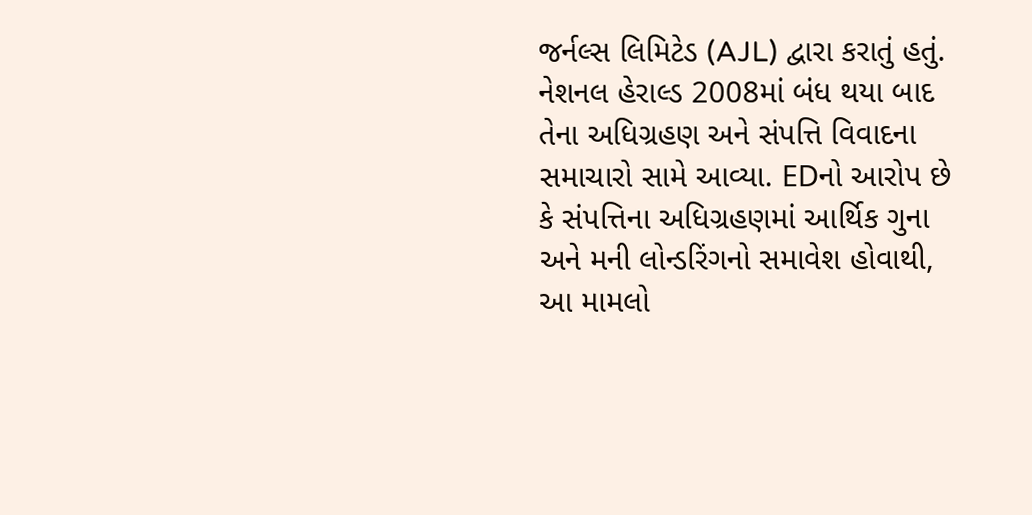જર્નલ્સ લિમિટેડ (AJL) દ્વારા કરાતું હતું.
નેશનલ હેરાલ્ડ 2008માં બંધ થયા બાદ તેના અધિગ્રહણ અને સંપત્તિ વિવાદના સમાચારો સામે આવ્યા. EDનો આરોપ છે કે સંપત્તિના અધિગ્રહણમાં આર્થિક ગુના અને મની લોન્ડરિંગનો સમાવેશ હોવાથી, આ મામલો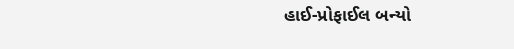હાઈ-પ્રોફાઈલ બન્યો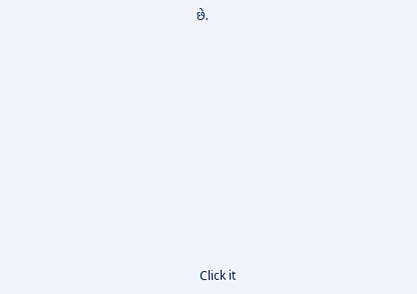છે.












Click it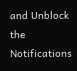and Unblock the Notifications